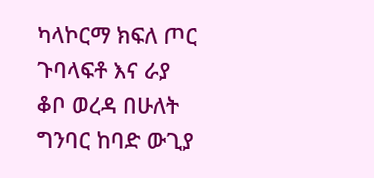ካላኮርማ ክፍለ ጦር ጉባላፍቶ እና ራያ ቆቦ ወረዳ በሁለት ግንባር ከባድ ውጊያ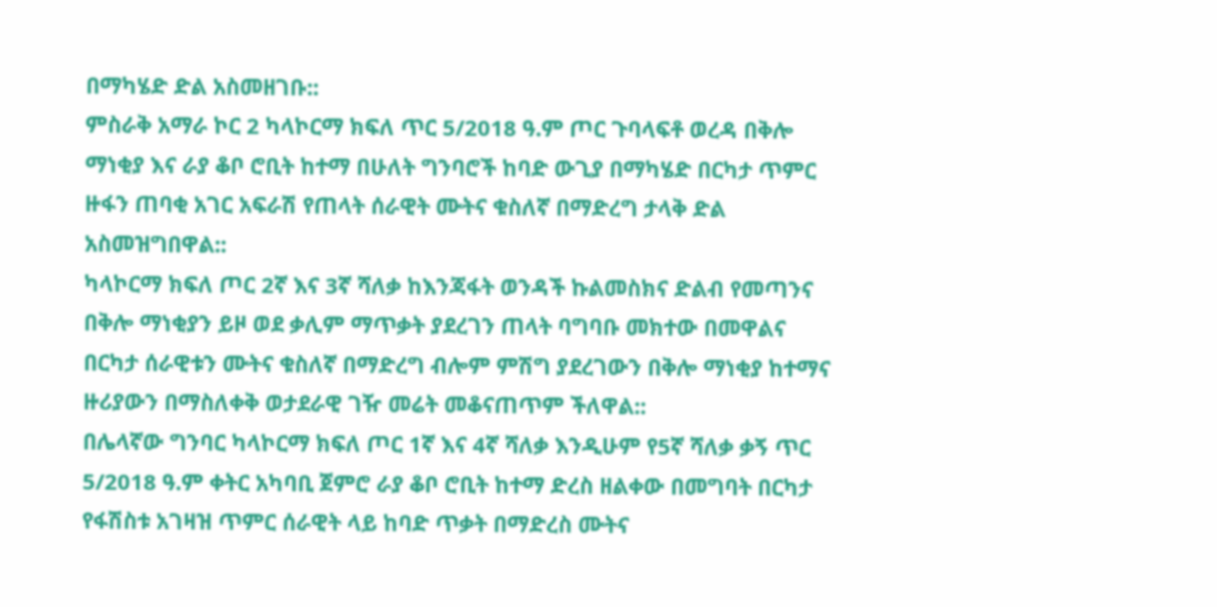በማካሄድ ድል አስመዘገቡ::
ምስራቅ አማራ ኮር 2 ካላኮርማ ክፍለ ጥር 5/2018 ዓ.ም ጦር ጉባላፍቶ ወረዳ በቅሎ ማነቂያ እና ራያ ቆቦ ሮቢት ከተማ በሁለት ግንባሮች ከባድ ውጊያ በማካሄድ በርካታ ጥምር ዙፋን ጠባቂ አገር አፍራሽ የጠላት ሰራዊት ሙትና ቁስለኛ በማድረግ ታላቅ ድል አስመዝግበዋል::
ካላኮርማ ክፍለ ጦር 2ኛ እና 3ኛ ሻለቃ ከእንጃፋት ወንዳች ኩልመስክና ድልብ የመጣንና በቅሎ ማነቂያን ይዞ ወደ ቃሊም ማጥቃት ያደረገን ጠላት ባግባቡ መክተው በመዋልና በርካታ ሰራዊቱን ሙትና ቁስለኛ በማድረግ ብሎም ምሽግ ያደረገውን በቅሎ ማነቂያ ከተማና ዙሪያውን በማስለቀቅ ወታደራዊ ገዥ መሬት መቆናጠጥም ችለዋል::
በሌላኛው ግንባር ካላኮርማ ክፍለ ጦር 1ኛ እና 4ኛ ሻለቃ እንዲሁም የ5ኛ ሻለቃ ቃኝ ጥር 5/2018 ዓ.ም ቀትር አካባቢ ጀምሮ ራያ ቆቦ ሮቢት ከተማ ድረስ ዘልቀው በመግባት በርካታ የፋሽስቱ አገዛዝ ጥምር ሰራዊት ላይ ከባድ ጥቃት በማድረስ ሙትና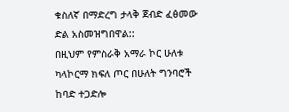ቁስለኛ በማድረግ ታላቅ ጀብድ ፈፅመው ድል አስመዝግበዋል::
በዚህም የምስራቅ አማራ ኮር ሁለቱ ካላኮርማ ክፍለ ጦር በሁለት ግንባሮች ከባድ ተጋድሎ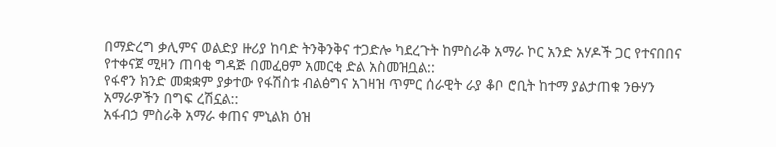በማድረግ ቃሊምና ወልድያ ዙሪያ ከባድ ትንቅንቅና ተጋድሎ ካደረጉት ከምስራቅ አማራ ኮር አንድ አሃዶች ጋር የተናበበና የተቀናጀ ሚዛን ጠባቂ ግዳጅ በመፈፀም አመርቂ ድል አስመዝቧል::
የፋኖን ክንድ መቋቋም ያቃተው የፋሽስቱ ብልፅግና አገዛዝ ጥምር ሰራዊት ራያ ቆቦ ሮቢት ከተማ ያልታጠቁ ንፁሃን አማራዎችን በግፍ ረሽኗል::
አፋብኃ ምስራቅ አማራ ቀጠና ምኒልክ ዕዝ